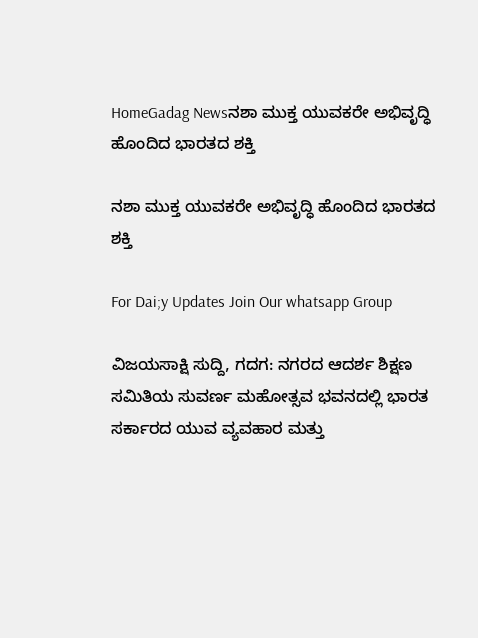HomeGadag Newsನಶಾ ಮುಕ್ತ ಯುವಕರೇ ಅಭಿವೃದ್ಧಿ ಹೊಂದಿದ ಭಾರತದ ಶಕ್ತಿ

ನಶಾ ಮುಕ್ತ ಯುವಕರೇ ಅಭಿವೃದ್ಧಿ ಹೊಂದಿದ ಭಾರತದ ಶಕ್ತಿ

For Dai;y Updates Join Our whatsapp Group

ವಿಜಯಸಾಕ್ಷಿ ಸುದ್ದಿ, ಗದಗ: ನಗರದ ಆದರ್ಶ ಶಿಕ್ಷಣ ಸಮಿತಿಯ ಸುವರ್ಣ ಮಹೋತ್ಸವ ಭವನದಲ್ಲಿ ಭಾರತ ಸರ್ಕಾರದ ಯುವ ವ್ಯವಹಾರ ಮತ್ತು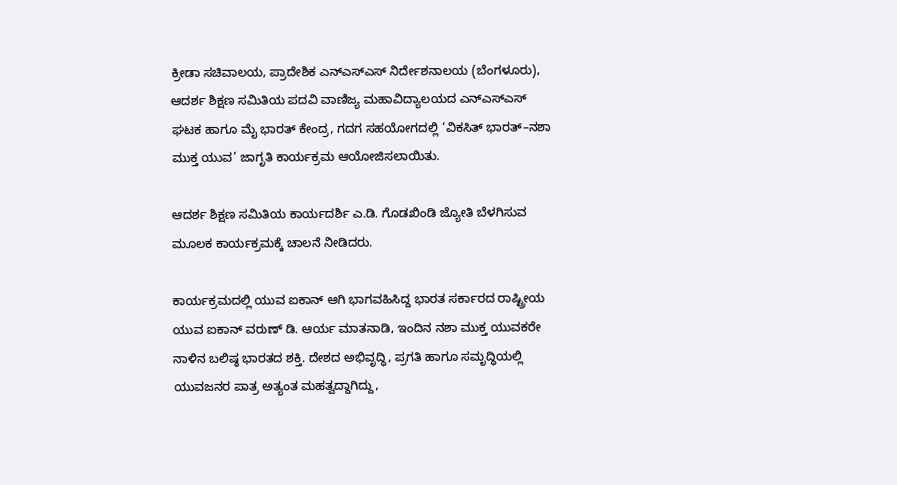ಕ್ರೀಡಾ ಸಚಿವಾಲಯ, ಪ್ರಾದೇಶಿಕ ಎನ್‌ಎಸ್‌ಎಸ್ ನಿರ್ದೇಶನಾಲಯ (ಬೆಂಗಳೂರು), ಆದರ್ಶ ಶಿಕ್ಷಣ ಸಮಿತಿಯ ಪದವಿ ವಾಣಿಜ್ಯ ಮಹಾವಿದ್ಯಾಲಯದ ಎನ್‌ಎಸ್‌ಎಸ್ ಘಟಕ ಹಾಗೂ ಮೈ ಭಾರತ್ ಕೇಂದ್ರ, ಗದಗ ಸಹಯೋಗದಲ್ಲಿ ‘ವಿಕಸಿತ್ ಭಾರತ್–ನಶಾ ಮುಕ್ತ ಯುವ’ ಜಾಗೃತಿ ಕಾರ್ಯಕ್ರಮ ಆಯೋಜಿಸಲಾಯಿತು.

ಆದರ್ಶ ಶಿಕ್ಷಣ ಸಮಿತಿಯ ಕಾರ್ಯದರ್ಶಿ ಎ.ಡಿ. ಗೊಡಖಿಂಡಿ ಜ್ಯೋತಿ ಬೆಳಗಿಸುವ ಮೂಲಕ ಕಾರ್ಯಕ್ರಮಕ್ಕೆ ಚಾಲನೆ ನೀಡಿದರು.

ಕಾರ್ಯಕ್ರಮದಲ್ಲಿ ಯುವ ಐಕಾನ್ ಆಗಿ ಭಾಗವಹಿಸಿದ್ದ ಭಾರತ ಸರ್ಕಾರದ ರಾಷ್ಟ್ರೀಯ ಯುವ ಐಕಾನ್ ವರುಣ್ ಡಿ. ಆರ್ಯ ಮಾತನಾಡಿ, ಇಂದಿನ ನಶಾ ಮುಕ್ತ ಯುವಕರೇ ನಾಳಿನ ಬಲಿಷ್ಠ ಭಾರತದ ಶಕ್ತಿ. ದೇಶದ ಅಭಿವೃದ್ಧಿ, ಪ್ರಗತಿ ಹಾಗೂ ಸಮೃದ್ಧಿಯಲ್ಲಿ ಯುವಜನರ ಪಾತ್ರ ಅತ್ಯಂತ ಮಹತ್ವದ್ದಾಗಿದ್ದು,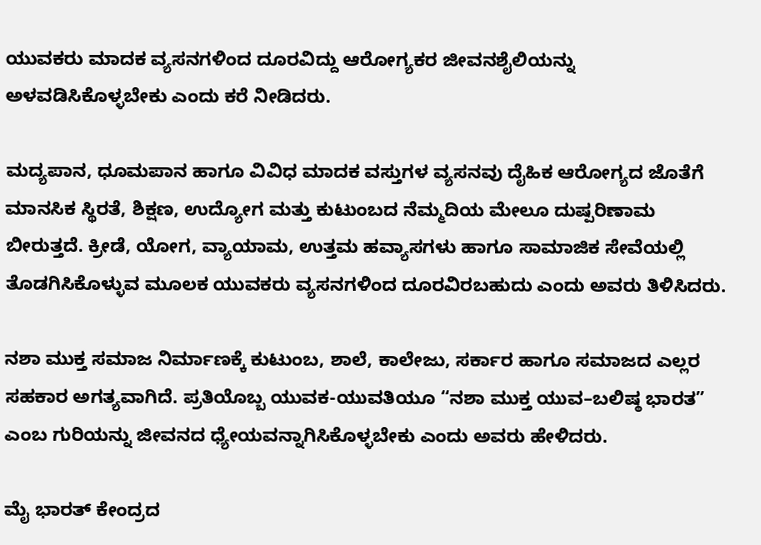ಯುವಕರು ಮಾದಕ ವ್ಯಸನಗಳಿಂದ ದೂರವಿದ್ದು ಆರೋಗ್ಯಕರ ಜೀವನಶೈಲಿಯನ್ನು ಅಳವಡಿಸಿಕೊಳ್ಳಬೇಕು ಎಂದು ಕರೆ ನೀಡಿದರು.

ಮದ್ಯಪಾನ, ಧೂಮಪಾನ ಹಾಗೂ ವಿವಿಧ ಮಾದಕ ವಸ್ತುಗಳ ವ್ಯಸನವು ದೈಹಿಕ ಆರೋಗ್ಯದ ಜೊತೆಗೆ ಮಾನಸಿಕ ಸ್ಥಿರತೆ, ಶಿಕ್ಷಣ, ಉದ್ಯೋಗ ಮತ್ತು ಕುಟುಂಬದ ನೆಮ್ಮದಿಯ ಮೇಲೂ ದುಷ್ಪರಿಣಾಮ ಬೀರುತ್ತದೆ. ಕ್ರೀಡೆ, ಯೋಗ, ವ್ಯಾಯಾಮ, ಉತ್ತಮ ಹವ್ಯಾಸಗಳು ಹಾಗೂ ಸಾಮಾಜಿಕ ಸೇವೆಯಲ್ಲಿ ತೊಡಗಿಸಿಕೊಳ್ಳುವ ಮೂಲಕ ಯುವಕರು ವ್ಯಸನಗಳಿಂದ ದೂರವಿರಬಹುದು ಎಂದು ಅವರು ತಿಳಿಸಿದರು.

ನಶಾ ಮುಕ್ತ ಸಮಾಜ ನಿರ್ಮಾಣಕ್ಕೆ ಕುಟುಂಬ, ಶಾಲೆ, ಕಾಲೇಜು, ಸರ್ಕಾರ ಹಾಗೂ ಸಮಾಜದ ಎಲ್ಲರ ಸಹಕಾರ ಅಗತ್ಯವಾಗಿದೆ. ಪ್ರತಿಯೊಬ್ಬ ಯುವಕ-ಯುವತಿಯೂ “ನಶಾ ಮುಕ್ತ ಯುವ–ಬಲಿಷ್ಠ ಭಾರತ” ಎಂಬ ಗುರಿಯನ್ನು ಜೀವನದ ಧ್ಯೇಯವನ್ನಾಗಿಸಿಕೊಳ್ಳಬೇಕು ಎಂದು ಅವರು ಹೇಳಿದರು.

ಮೈ ಭಾರತ್ ಕೇಂದ್ರದ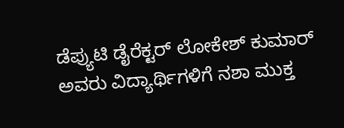ಡೆಪ್ಯುಟಿ ಡೈರೆಕ್ಟರ್ ಲೋಕೇಶ್ ಕುಮಾರ್ ಅವರು ವಿದ್ಯಾರ್ಥಿಗಳಿಗೆ ನಶಾ ಮುಕ್ತ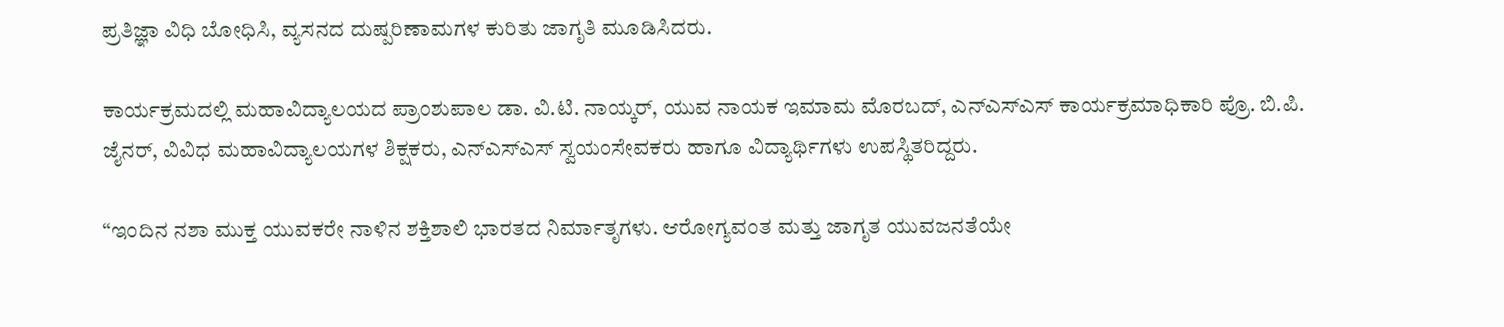ಪ್ರತಿಜ್ಞಾ ವಿಧಿ ಬೋಧಿಸಿ, ವ್ಯಸನದ ದುಷ್ಪರಿಣಾಮಗಳ ಕುರಿತು ಜಾಗೃತಿ ಮೂಡಿಸಿದರು.

ಕಾರ್ಯಕ್ರಮದಲ್ಲಿ ಮಹಾವಿದ್ಯಾಲಯದ ಪ್ರಾಂಶುಪಾಲ ಡಾ. ವಿ.ಟಿ. ನಾಯ್ಕರ್, ಯುವ ನಾಯಕ ಇಮಾಮ ಮೊರಬದ್, ಎನ್‌ಎಸ್‌ಎಸ್ ಕಾರ್ಯಕ್ರಮಾಧಿಕಾರಿ ಪ್ರೊ. ಬಿ.ಪಿ. ಜೈನರ್, ವಿವಿಧ ಮಹಾವಿದ್ಯಾಲಯಗಳ ಶಿಕ್ಷಕರು, ಎನ್‌ಎಸ್‌ಎಸ್ ಸ್ವಯಂಸೇವಕರು ಹಾಗೂ ವಿದ್ಯಾರ್ಥಿಗಳು ಉಪಸ್ಥಿತರಿದ್ದರು.

“ಇಂದಿನ ನಶಾ ಮುಕ್ತ ಯುವಕರೇ ನಾಳಿನ ಶಕ್ತಿಶಾಲಿ ಭಾರತದ ನಿರ್ಮಾತೃಗಳು. ಆರೋಗ್ಯವಂತ ಮತ್ತು ಜಾಗೃತ ಯುವಜನತೆಯೇ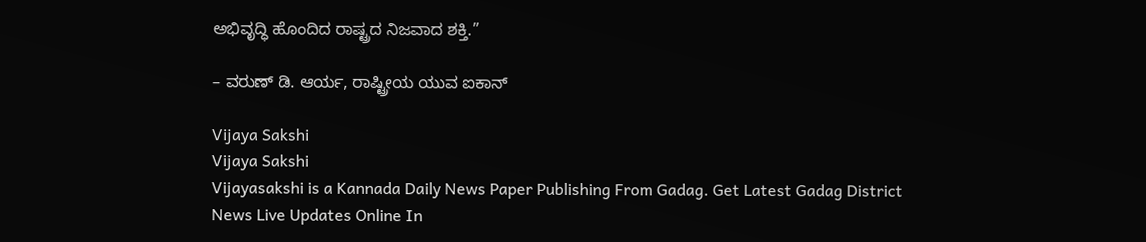ಅಭಿವೃದ್ಧಿ ಹೊಂದಿದ ರಾಷ್ಟ್ರದ ನಿಜವಾದ ಶಕ್ತಿ.”

– ವರುಣ್ ಡಿ. ಆರ್ಯ, ರಾಷ್ಟ್ರೀಯ ಯುವ ಐಕಾನ್

Vijaya Sakshi
Vijaya Sakshi
Vijayasakshi is a Kannada Daily News Paper Publishing From Gadag. Get Latest Gadag District News Live Updates Online In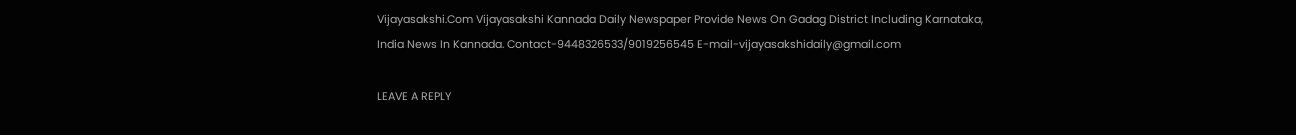Vijayasakshi.Com Vijayasakshi Kannada Daily Newspaper Provide News On Gadag District Including Karnataka, India News In Kannada. Contact-9448326533/9019256545 E-mail-vijayasakshidaily@gmail.com

LEAVE A REPLY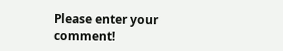Please enter your comment!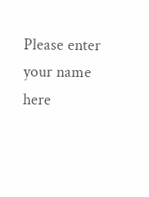Please enter your name here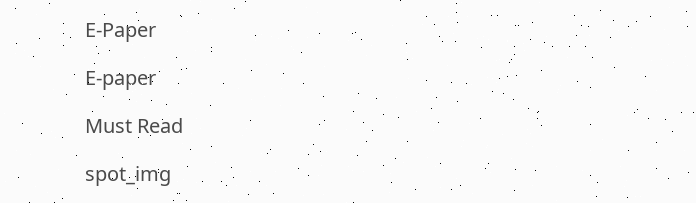E-Paper

E-paper

Must Read

spot_img